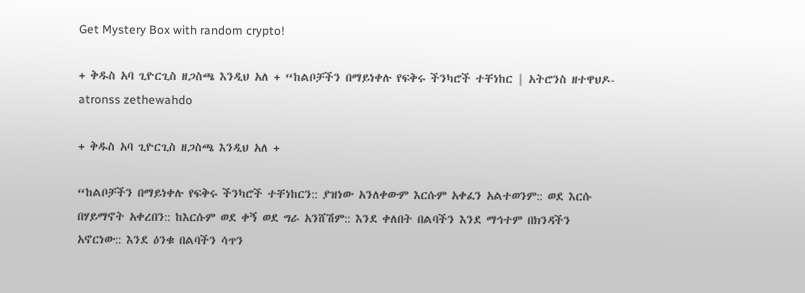Get Mystery Box with random crypto!

+ ቅዱስ አባ ጊዮርጊስ ዘጋስጫ እንዲህ አለ + “ከልቦቻችን በማይነቀሉ የፍቅሩ ችንካሮች ተቸነከር | አትሮንስ ዘተዋህዶ-atronss zethewahdo

+ ቅዱስ አባ ጊዮርጊስ ዘጋስጫ እንዲህ አለ +

“ከልቦቻችን በማይነቀሉ የፍቅሩ ችንካሮች ተቸነከርን:: ያዝነው አንለቀውም እርሱም አቀፈን አልተወንም:: ወደ እርሱ በሃይማኖት አቀረበን:: ከእርሱም ወደ ቀኝ ወደ ግራ አንሸሽም:: እንደ ቀለበት በልባችን እንደ ማኅተም በክንዳችን አኖርነው:: እንደ ዕንቁ በልባችን ሳጥን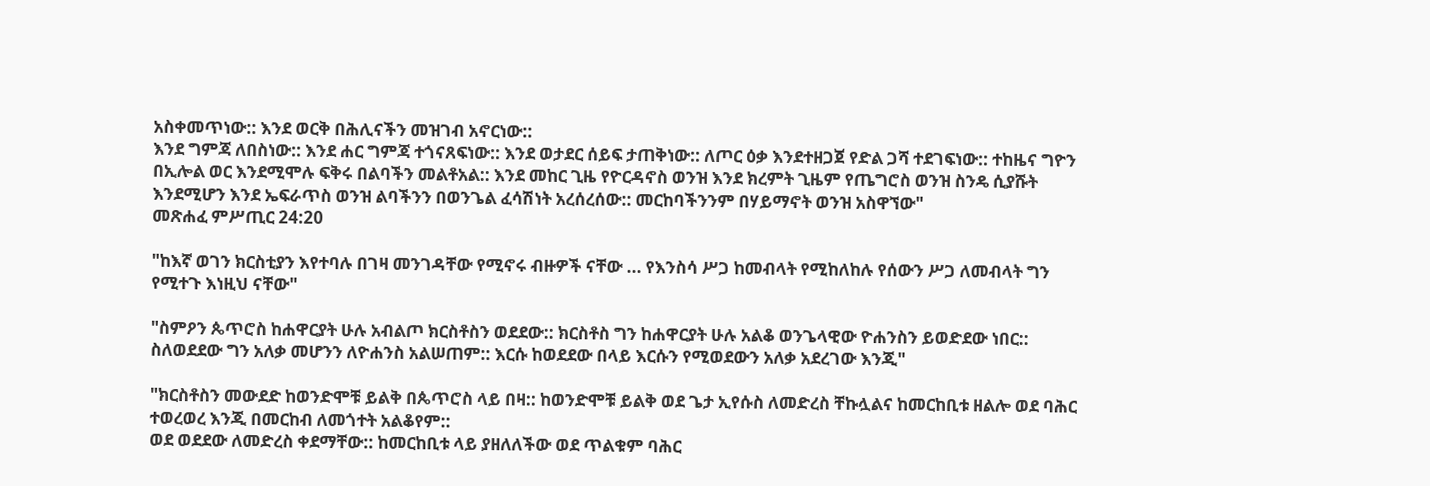አስቀመጥነው:: እንደ ወርቅ በሕሊናችን መዝገብ አኖርነው::
እንደ ግምጃ ለበስነው:: እንደ ሐር ግምጃ ተጎናጸፍነው:: እንደ ወታደር ሰይፍ ታጠቅነው:: ለጦር ዕቃ እንደተዘጋጀ የድል ጋሻ ተደገፍነው:: ተከዜና ግዮን በኢሎል ወር እንደሚሞሉ ፍቅሩ በልባችን መልቶአል:: እንደ መከር ጊዜ የዮርዳኖስ ወንዝ እንደ ክረምት ጊዜም የጤግሮስ ወንዝ ስንዴ ሲያሹት እንደሚሆን እንደ ኤፍራጥስ ወንዝ ልባችንን በወንጌል ፈሳሽነት አረሰረሰው:: መርከባችንንም በሃይማኖት ወንዝ አስዋኘው"
መጽሐፈ ምሥጢር 24:20

"ከእኛ ወገን ክርስቲያን እየተባሉ በገዛ መንገዳቸው የሚኖሩ ብዙዎች ናቸው ... የእንስሳ ሥጋ ከመብላት የሚከለከሉ የሰውን ሥጋ ለመብላት ግን የሚተጉ እነዚህ ናቸው"

"ስምዖን ጴጥሮስ ከሐዋርያት ሁሉ አብልጦ ክርስቶስን ወደደው:: ክርስቶስ ግን ከሐዋርያት ሁሉ አልቆ ወንጌላዊው ዮሐንስን ይወድደው ነበር::
ስለወደደው ግን አለቃ መሆንን ለዮሐንስ አልሠጠም:: እርሱ ከወደደው በላይ እርሱን የሚወደውን አለቃ አደረገው እንጂ"

"ክርስቶስን መውደድ ከወንድሞቹ ይልቅ በጴጥሮስ ላይ በዛ:: ከወንድሞቹ ይልቅ ወደ ጌታ ኢየሱስ ለመድረስ ቸኩሏልና ከመርከቢቱ ዘልሎ ወደ ባሕር ተወረወረ እንጂ በመርከብ ለመጎተት አልቆየም::
ወደ ወደደው ለመድረስ ቀደማቸው:: ከመርከቢቱ ላይ ያዘለለችው ወደ ጥልቁም ባሕር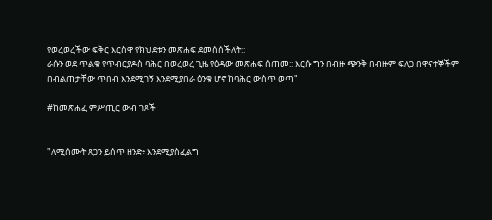የወረወረችው ፍቅር እርስዋ የክህደቱን መጽሐፍ ደመሰሰችለት::
ራሱን ወደ ጥልቁ የጥብርያዶስ ባሕር በወረወረ ጊዜ የዕዳው መጽሐፍ ሰጠመ:: እርሱ ግን በብዙ ጭንቅ በብዙም ፍለጋ በዋናተኞችም በብልጠታቸው ጥበብ እንደሚገኝ እንደሚያበራ ዕንቁ ሆኖ ከባሕር ውስጥ ወጣ"

#ከመጽሐፈ ምሥጢር ውብ ገጾች


"ለሚሰሙት ጸጋን ይሰጥ ዘንድ፥ እንደሚያስፈልግ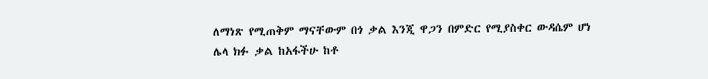ለማነጽ የሚጠቅም ማናቸውም በጎ ቃል እንጂ ዋጋን በምድር የሚያስቀር ውዳሴም ሆነ ሌላ ክፉ ቃል ከአፋችሁ ከቶ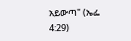አይውጣ" (ኤፌ 4:29)